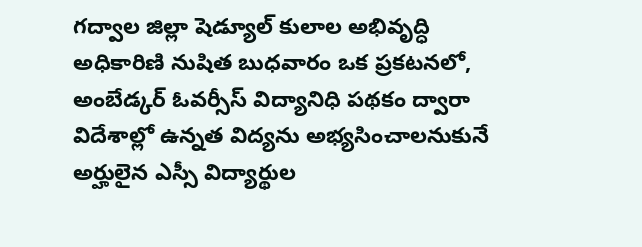గద్వాల జిల్లా షెడ్యూల్ కులాల అభివృద్ధి అధికారిణి నుషిత బుధవారం ఒక ప్రకటనలో, అంబేడ్కర్ ఓవర్సీస్ విద్యానిధి పథకం ద్వారా విదేశాల్లో ఉన్నత విద్యను అభ్యసించాలనుకునే అర్హులైన ఎస్సీ విద్యార్థుల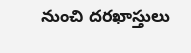నుంచి దరఖాస్తులు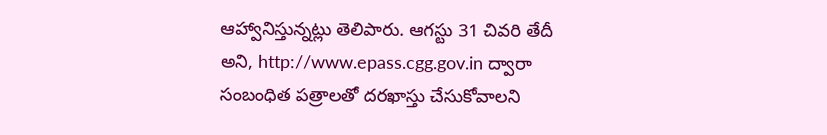ఆహ్వానిస్తున్నట్లు తెలిపారు. ఆగస్టు 31 చివరి తేదీ అని, http://www.epass.cgg.gov.in ద్వారా సంబంధిత పత్రాలతో దరఖాస్తు చేసుకోవాలని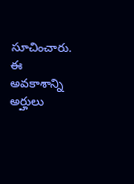సూచించారు. ఈ అవకాశాన్ని అర్హులు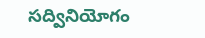సద్వినియోగం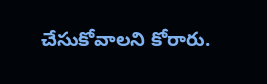చేసుకోవాలని కోరారు.